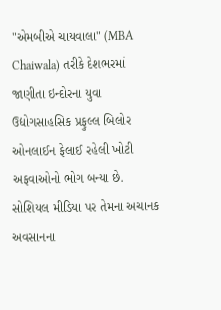"એમબીએ ચાયવાલા" (MBA Chaiwala) તરીકે દેશભરમાં જાણીતા ઇન્દોરના યુવા ઉદ્યોગસાહસિક પ્રફુલ્લ બિલોર ઓનલાઈન ફેલાઈ રહેલી ખોટી અફવાઓનો ભોગ બન્યા છે. સોશિયલ મીડિયા પર તેમના અચાનક અવસાનના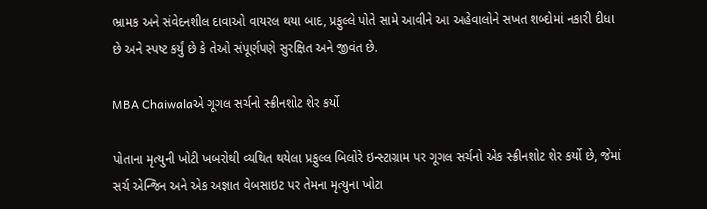ભ્રામક અને સંવેદનશીલ દાવાઓ વાયરલ થયા બાદ, પ્રફુલ્લે પોતે સામે આવીને આ અહેવાલોને સખત શબ્દોમાં નકારી દીધા છે અને સ્પષ્ટ કર્યું છે કે તેઓ સંપૂર્ણપણે સુરક્ષિત અને જીવંત છે.

MBA Chaiwalaએ ગૂગલ સર્ચનો સ્ક્રીનશોટ શેર કર્યો

પોતાના મૃત્યુની ખોટી ખબરોથી વ્યથિત થયેલા પ્રફુલ્લ બિલોરે ઇન્સ્ટાગ્રામ પર ગૂગલ સર્ચનો એક સ્ક્રીનશોટ શેર કર્યો છે, જેમાં સર્ચ એન્જિન અને એક અજ્ઞાત વેબસાઇટ પર તેમના મૃત્યુના ખોટા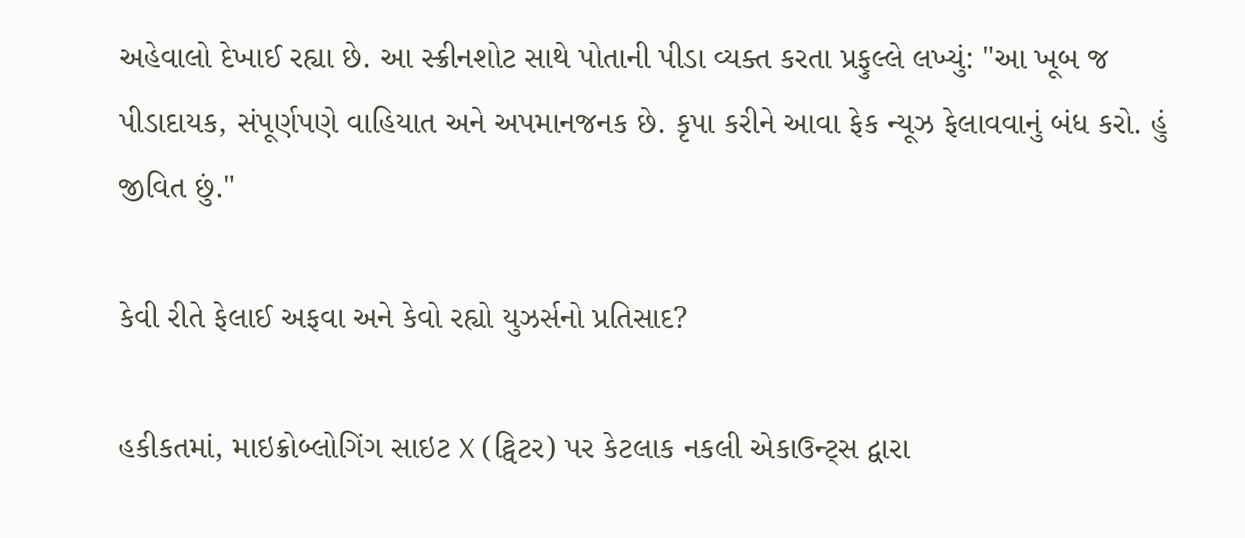અહેવાલો દેખાઈ રહ્યા છે. આ સ્ક્રીનશોટ સાથે પોતાની પીડા વ્યક્ત કરતા પ્રફુલ્લે લખ્યું: "આ ખૂબ જ પીડાદાયક, સંપૂર્ણપણે વાહિયાત અને અપમાનજનક છે. કૃપા કરીને આવા ફેક ન્યૂઝ ફેલાવવાનું બંધ કરો. હું જીવિત છું."

કેવી રીતે ફેલાઈ અફવા અને કેવો રહ્યો યુઝર્સનો પ્રતિસાદ?

હકીકતમાં, માઇક્રોબ્લોગિંગ સાઇટ X (ટ્વિટર) પર કેટલાક નકલી એકાઉન્ટ્સ દ્વારા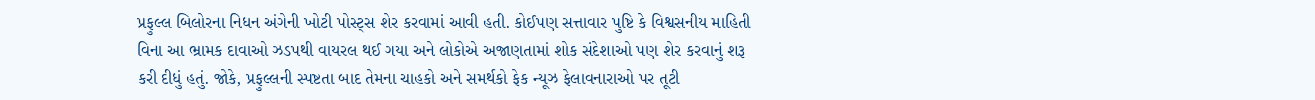પ્રફુલ્લ બિલોરના નિધન અંગેની ખોટી પોસ્ટ્સ શેર કરવામાં આવી હતી. કોઈપણ સત્તાવાર પુષ્ટિ કે વિશ્વસનીય માહિતી વિના આ ભ્રામક દાવાઓ ઝડપથી વાયરલ થઈ ગયા અને લોકોએ અજાણતામાં શોક સંદેશાઓ પણ શેર કરવાનું શરૂ કરી દીધું હતું. જોકે, પ્રફુલ્લની સ્પષ્ટતા બાદ તેમના ચાહકો અને સમર્થકો ફેક ન્યૂઝ ફેલાવનારાઓ પર તૂટી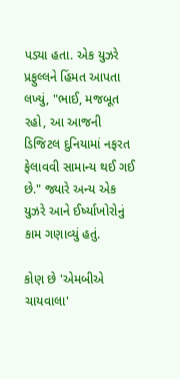પડ્યા હતા. એક યુઝરે પ્રફુલ્લને હિંમત આપતા લખ્યું, "ભાઈ, મજબૂત રહો, આ આજની ડિજિટલ દુનિયામાં નફરત ફેલાવવી સામાન્ય થઈ ગઈ છે." જ્યારે અન્ય એક યુઝરે આને ઈર્ષ્યાખોરોનું કામ ગણાવ્યું હતું.

કોણ છે 'એમબીએ ચાયવાલા'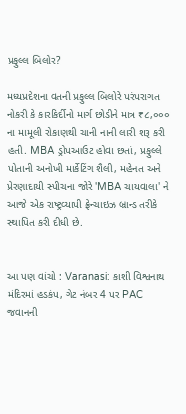પ્રફુલ્લ બિલોર?

મધ્યપ્રદેશના વતની પ્રફુલ્લ બિલોરે પરંપરાગત નોકરી કે કારકિર્દીનો માર્ગ છોડીને માત્ર ₹૮,૦૦૦ ના મામૂલી રોકાણથી ચાની નાની લારી શરૂ કરી હતી. MBA ડ્રોપઆઉટ હોવા છતાં, પ્રફુલ્લે પોતાની અનોખી માર્કેટિંગ શૈલી, મહેનત અને પ્રેરણાદાયી સ્પીચના જોરે 'MBA ચાયવાલા' ને આજે એક રાષ્ટ્રવ્યાપી ફ્રેન્ચાઇઝ બ્રાન્ડ તરીકે સ્થાપિત કરી દીધી છે.


આ પણ વાંચો : Varanasi: કાશી વિશ્વનાથ મંદિરમાં હડકંપ, ગેટ નંબર 4 પર PAC જવાનની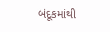બંદૂકમાંથી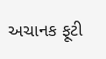અચાનક ફૂટી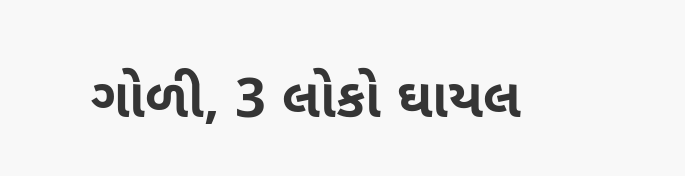ગોળી, 3 લોકો ઘાયલ